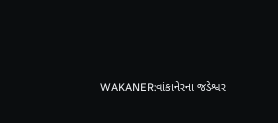WAKANER:વાંકાનેરના જડેશ્વર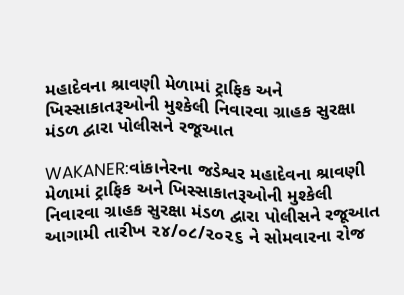મહાદેવના શ્રાવણી મેળામાં ટ્રાફિક અને ખિસ્સાકાતરૂઓની મુશ્કેલી નિવારવા ગ્રાહક સુરક્ષા મંડળ દ્વારા પોલીસને રજૂઆત

WAKANER:વાંકાનેરના જડેશ્વર મહાદેવના શ્રાવણી મેળામાં ટ્રાફિક અને ખિસ્સાકાતરૂઓની મુશ્કેલી નિવારવા ગ્રાહક સુરક્ષા મંડળ દ્વારા પોલીસને રજૂઆત
આગામી તારીખ ૨૪/૦૮/૨૦૨૬ ને સોમવારના રોજ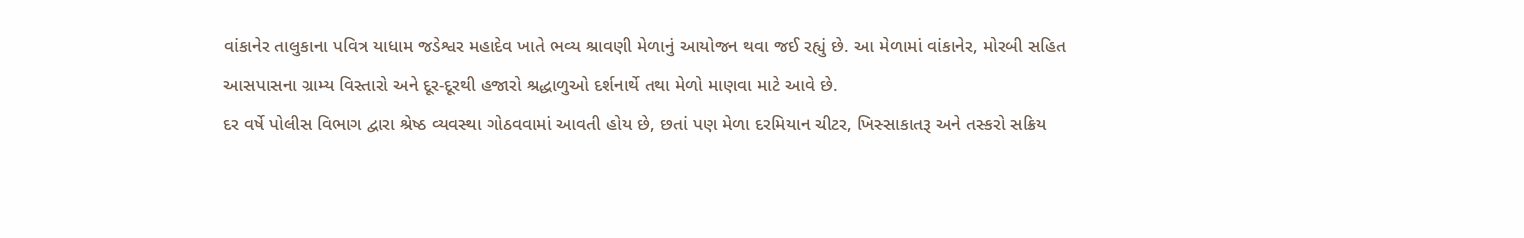વાંકાનેર તાલુકાના પવિત્ર યાધામ જડેશ્વર મહાદેવ ખાતે ભવ્ય શ્રાવણી મેળાનું આયોજન થવા જઈ રહ્યું છે. આ મેળામાં વાંકાનેર, મોરબી સહિત આસપાસના ગ્રામ્ય વિસ્તારો અને દૂર-દૂરથી હજારો શ્રદ્ધાળુઓ દર્શનાર્થે તથા મેળો માણવા માટે આવે છે.
દર વર્ષે પોલીસ વિભાગ દ્વારા શ્રેષ્ઠ વ્યવસ્થા ગોઠવવામાં આવતી હોય છે, છતાં પણ મેળા દરમિયાન ચીટર, ખિસ્સાકાતરૂ અને તસ્કરો સક્રિય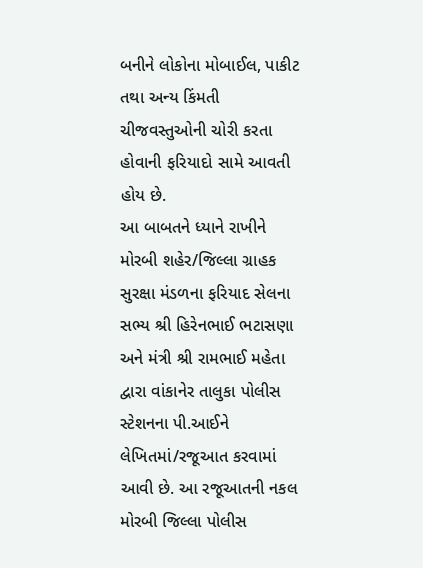બનીને લોકોના મોબાઈલ, પાકીટ તથા અન્ય કિંમતી ચીજવસ્તુઓની ચોરી કરતા હોવાની ફરિયાદો સામે આવતી હોય છે.
આ બાબતને ધ્યાને રાખીને મોરબી શહેર/જિલ્લા ગ્રાહક સુરક્ષા મંડળના ફરિયાદ સેલના સભ્ય શ્રી હિરેનભાઈ ભટાસણા અને મંત્રી શ્રી રામભાઈ મહેતા દ્વારા વાંકાનેર તાલુકા પોલીસ સ્ટેશનના પી.આઈને લેખિતમાં/રજૂઆત કરવામાં આવી છે. આ રજૂઆતની નકલ મોરબી જિલ્લા પોલીસ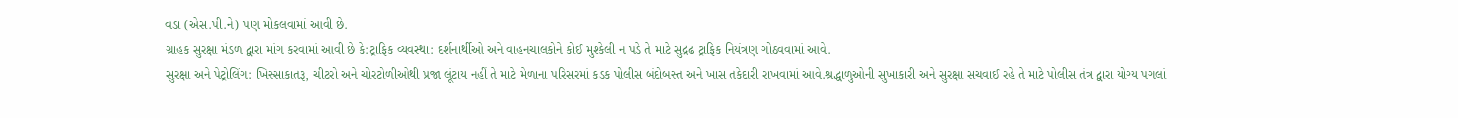વડા (એસ.પી.ને) પણ મોકલવામાં આવી છે.
ગ્રાહક સુરક્ષા મંડળ દ્વારા માંગ કરવામાં આવી છે કે:ટ્રાફિક વ્યવસ્થા: દર્શનાર્થીઓ અને વાહનચાલકોને કોઈ મુશ્કેલી ન પડે તે માટે સુદ્રઢ ટ્રાફિક નિયંત્રણ ગોઠવવામાં આવે.
સુરક્ષા અને પેટ્રોલિંગ: ખિસ્સાકાતરૂ, ચીટરો અને ચોરટોળીઓથી પ્રજા લૂંટાય નહીં તે માટે મેળાના પરિસરમાં કડક પોલીસ બંદોબસ્ત અને ખાસ તકેદારી રાખવામાં આવે.શ્રદ્ધાળુઓની સુખાકારી અને સુરક્ષા સચવાઈ રહે તે માટે પોલીસ તંત્ર દ્વારા યોગ્ય પગલાં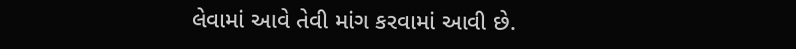લેવામાં આવે તેવી માંગ કરવામાં આવી છે.